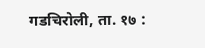गडचिरोली, ता. १७ :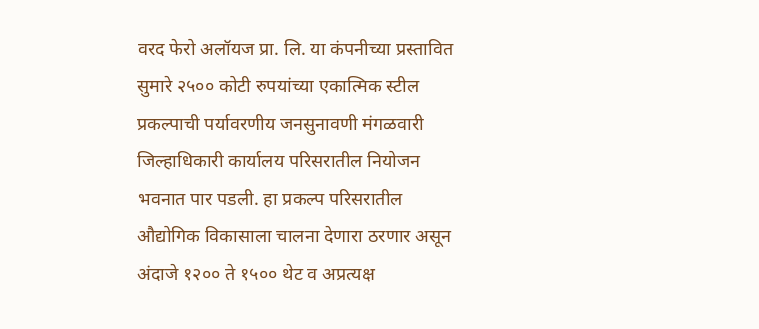वरद फेरो अलॉयज प्रा. लि. या कंपनीच्या प्रस्तावित सुमारे २५०० कोटी रुपयांच्या एकात्मिक स्टील प्रकल्पाची पर्यावरणीय जनसुनावणी मंगळवारी जिल्हाधिकारी कार्यालय परिसरातील नियोजन भवनात पार पडली. हा प्रकल्प परिसरातील औद्योगिक विकासाला चालना देणारा ठरणार असून अंदाजे १२०० ते १५०० थेट व अप्रत्यक्ष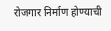रोजगार निर्माण होण्याची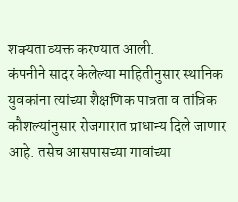शक्यता व्यक्त करण्यात आली.
कंपनीने सादर केलेल्या माहितीनुसार स्थानिक युवकांना त्यांच्या शैक्षणिक पात्रता व तांत्रिक कौशल्यांनुसार रोजगारात प्राधान्य दिले जाणार आहे. तसेच आसपासच्या गावांच्या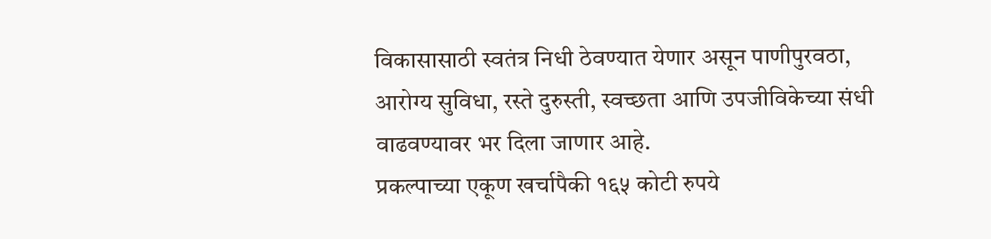विकासासाठी स्वतंत्र निधी ठेवण्यात येणार असून पाणीपुरवठा, आरोग्य सुविधा, रस्ते दुरुस्ती, स्वच्छता आणि उपजीविकेच्या संधी वाढवण्यावर भर दिला जाणार आहे.
प्रकल्पाच्या एकूण खर्चापैकी १६५ कोटी रुपये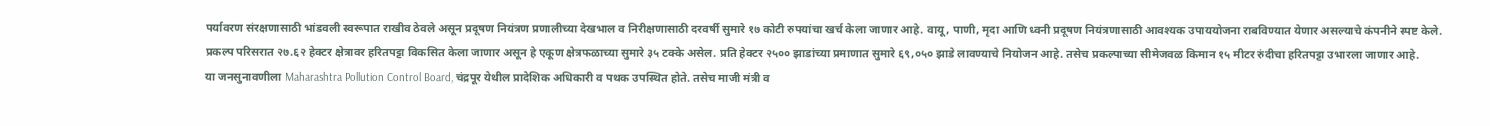पर्यावरण संरक्षणासाठी भांडवली स्वरूपात राखीव ठेवले असून प्रदूषण नियंत्रण प्रणालीच्या देखभाल व निरीक्षणासाठी दरवर्षी सुमारे १७ कोटी रुपयांचा खर्च केला जाणार आहे. वायू, पाणी, मृदा आणि ध्वनी प्रदूषण नियंत्रणासाठी आवश्यक उपाययोजना राबविण्यात येणार असल्याचे कंपनीने स्पष्ट केले.
प्रकल्प परिसरात २७.६२ हेक्टर क्षेत्रावर हरितपट्टा विकसित केला जाणार असून हे एकूण क्षेत्रफळाच्या सुमारे ३५ टक्के असेल. प्रति हेक्टर २५०० झाडांच्या प्रमाणात सुमारे ६९,०५० झाडे लावण्याचे नियोजन आहे. तसेच प्रकल्पाच्या सीमेजवळ किमान १५ मीटर रुंदीचा हरितपट्टा उभारला जाणार आहे.
या जनसुनावणीला Maharashtra Pollution Control Board, चंद्रपूर येथील प्रादेशिक अधिकारी व पथक उपस्थित होते. तसेच माजी मंत्री व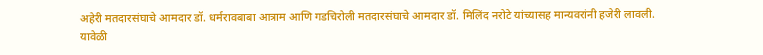अहेरी मतदारसंघाचे आमदार डॉ. धर्मरावबाबा आत्राम आणि गडचिरोली मतदारसंघाचे आमदार डॉ. मिलिंद नरोटे यांच्यासह मान्यवरांनी हजेरी लावली.
यावेळी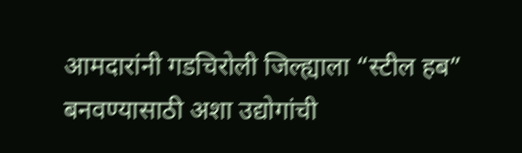आमदारांनी गडचिरोली जिल्ह्याला “स्टील हब” बनवण्यासाठी अशा उद्योगांची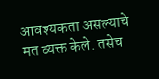आवश्यकता असल्याचे मत व्यक्त केले. तसेच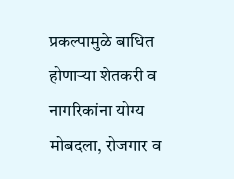प्रकल्पामुळे बाधित होणाऱ्या शेतकरी व नागरिकांना योग्य मोबदला, रोजगार व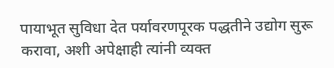पायाभूत सुविधा देत पर्यावरणपूरक पद्धतीने उद्योग सुरू करावा, अशी अपेक्षाही त्यांनी व्यक्त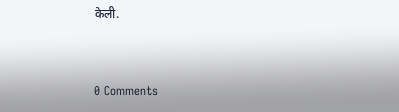केली.


0 Comments